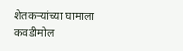शेतकऱ्यांच्या घामाला कवडीमोल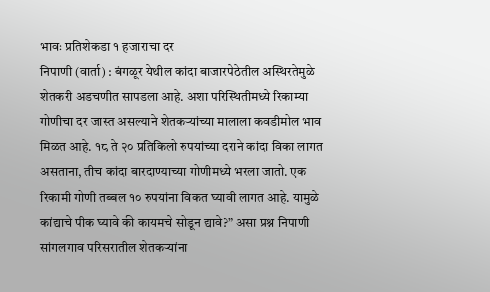भावः प्रतिशेकडा १ हजाराचा दर
निपाणी (वार्ता) : बंगळूर येथील कांदा बाजारपेठेतील अस्थिरतेमुळे शेतकरी अडचणीत सापडला आहे. अशा परिस्थितीमध्ये रिकाम्या गोणीचा दर जास्त असल्याने शेतकऱ्यांच्या मालाला कवडीमोल भाव मिळत आहे. १८ ते २० प्रतिकिलो रुपयांच्या दराने कांदा विका लागत असताना, तीच कांदा बारदाण्याच्या गोणीमध्ये भरला जातो. एक रिकामी गोणी तब्बल १० रुपयांना विकत घ्यावी लागत आहे. यामुळे कांद्याचे पीक घ्यावे की कायमचे सोडून द्यावे?” असा प्रश्न निपाणी सांगलगाव परिसरातील शेतकऱ्यांना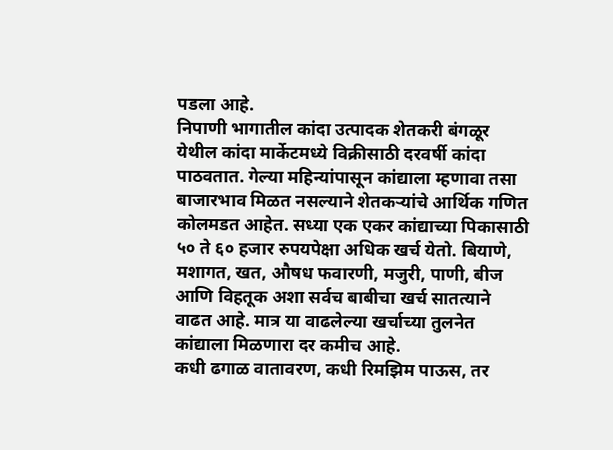पडला आहे.
निपाणी भागातील कांदा उत्पादक शेतकरी बंगळूर येथील कांदा मार्केटमध्ये विक्रीसाठी दरवर्षी कांदा पाठवतात. गेल्या महिन्यांपासून कांद्याला म्हणावा तसा बाजारभाव मिळत नसल्याने शेतकऱ्यांचे आर्थिक गणित कोलमडत आहेत. सध्या एक एकर कांद्याच्या पिकासाठी ५० ते ६० हजार रुपयपेक्षा अधिक खर्च येतो. बियाणे, मशागत, खत, औषध फवारणी, मजुरी, पाणी, बीज आणि विहतूक अशा सर्वच बाबीचा खर्च सातत्याने वाढत आहे. मात्र या वाढलेल्या खर्चाच्या तुलनेत कांद्याला मिळणारा दर कमीच आहे.
कधी ढगाळ वातावरण, कधी रिमझिम पाऊस, तर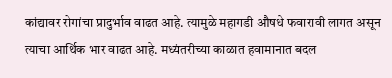कांद्यावर रोगांचा प्रादुर्भाव वाढत आहे. त्यामुळे महागडी औषधे फवारावी लागत असून त्याचा आर्थिक भार वाढत आहे. मध्यंतरीच्या काळात हवामानात बदल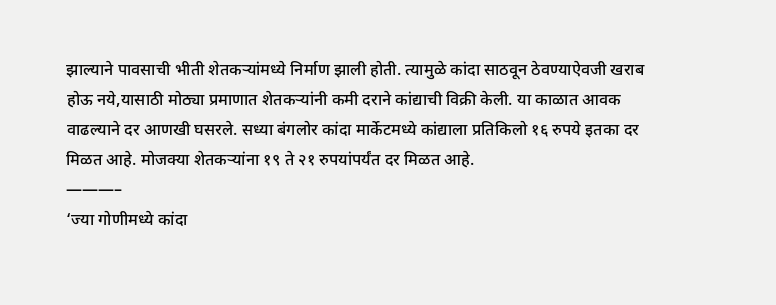झाल्याने पावसाची भीती शेतकऱ्यांमध्ये निर्माण झाली होती. त्यामुळे कांदा साठवून ठेवण्याऐवजी खराब होऊ नये,यासाठी मोठ्या प्रमाणात शेतकऱ्यांनी कमी दराने कांद्याची विक्री केली. या काळात आवक वाढल्याने दर आणखी घसरले. सध्या बंगलोर कांदा मार्केटमध्ये कांद्याला प्रतिकिलो १६ रुपये इतका दर मिळत आहे. मोजक्या शेतकऱ्यांना १९ ते २१ रुपयांपर्यंत दर मिळत आहे.
———–
‘ज्या गोणीमध्ये कांदा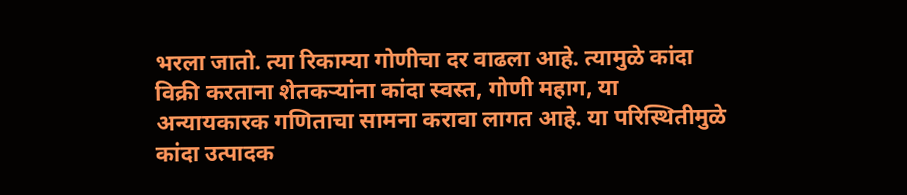भरला जातो. त्या रिकाम्या गोणीचा दर वाढला आहे. त्यामुळे कांदा विक्री करताना शेतकऱ्यांना कांदा स्वस्त, गोणी महाग, या अन्यायकारक गणिताचा सामना करावा लागत आहे. या परिस्थितीमुळे कांदा उत्पादक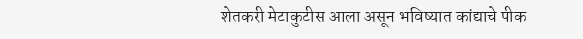शेतकरी मेटाकुटीस आला असून भविष्यात कांद्याचे पीक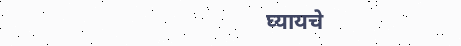घ्यायचे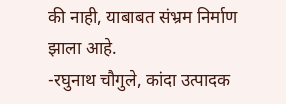की नाही, याबाबत संभ्रम निर्माण झाला आहे.
-रघुनाथ चौगुले, कांदा उत्पादक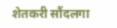शेतकरी सौंदलगा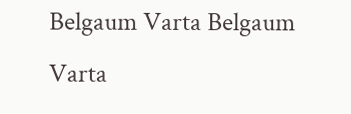Belgaum Varta Belgaum Varta